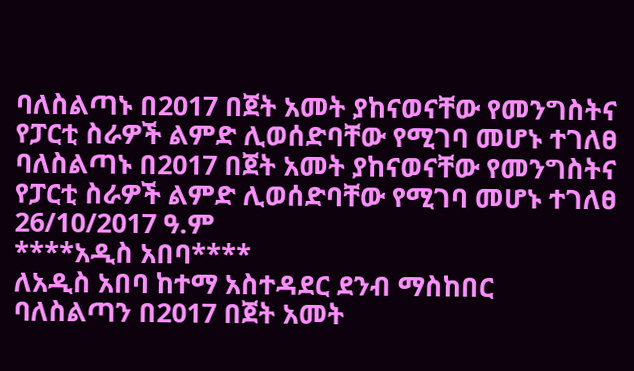ባለስልጣኑ በ2017 በጀት አመት ያከናወናቸው የመንግስትና የፓርቲ ስራዎች ልምድ ሊወሰድባቸው የሚገባ መሆኑ ተገለፀ
ባለስልጣኑ በ2017 በጀት አመት ያከናወናቸው የመንግስትና የፓርቲ ስራዎች ልምድ ሊወሰድባቸው የሚገባ መሆኑ ተገለፀ
26/10/2017 ዓ.ም
****አዲስ አበባ****
ለአዲስ አበባ ከተማ አስተዳደር ደንብ ማስከበር ባለስልጣን በ2017 በጀት አመት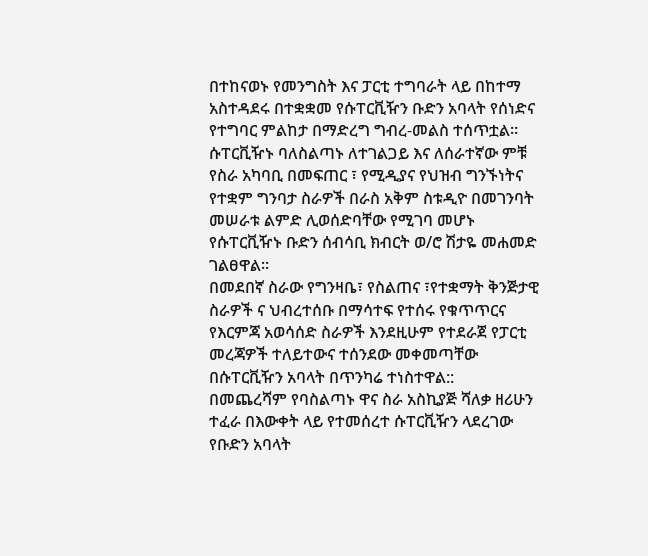በተከናወኑ የመንግስት እና ፓርቲ ተግባራት ላይ በከተማ አስተዳደሩ በተቋቋመ የሱፐርቪዥን ቡድን አባላት የሰነድና የተግባር ምልከታ በማድረግ ግብረ-መልስ ተሰጥቷል።
ሱፐርቪዥኑ ባለስልጣኑ ለተገልጋይ እና ለሰራተኛው ምቹ የስራ አካባቢ በመፍጠር ፣ የሚዲያና የህዝብ ግንኙነትና የተቋም ግንባታ ስራዎች በራስ አቅም ስቱዲዮ በመገንባት መሠራቱ ልምድ ሊወሰድባቸው የሚገባ መሆኑ የሱፐርቪዥኑ ቡድን ሰብሳቢ ክብርት ወ/ሮ ሽታዬ መሐመድ ገልፀዋል።
በመደበኛ ስራው የግንዛቤ፣ የስልጠና ፣የተቋማት ቅንጅታዊ ስራዎች ና ህብረተሰቡ በማሳተፍ የተሰሩ የቁጥጥርና የእርምጃ አወሳሰድ ስራዎች እንደዚሁም የተደራጀ የፓርቲ መረጃዎች ተለይተውና ተሰንደው መቀመጣቸው በሱፐርቪዥን አባላት በጥንካሬ ተነስተዋል::
በመጨረሻም የባስልጣኑ ዋና ስራ አስኪያጅ ሻለቃ ዘሪሁን ተፈራ በእውቀት ላይ የተመሰረተ ሱፐርቪዥን ላደረገው የቡድን አባላት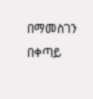በማመስገን በቀጣይ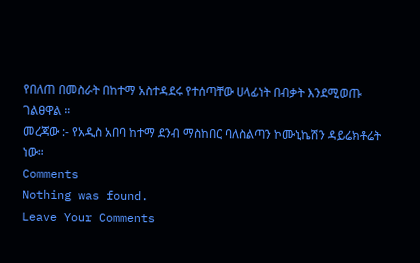የበለጠ በመስራት በከተማ አስተዳደሩ የተሰጣቸው ሀላፊነት በብቃት እንደሚወጡ ገልፀዋል ።
መረጃው :- የአዲስ አበባ ከተማ ደንብ ማስከበር ባለስልጣን ኮሙኒኬሽን ዳይሬክቶሬት ነው።
Comments
Nothing was found.
Leave Your Comments